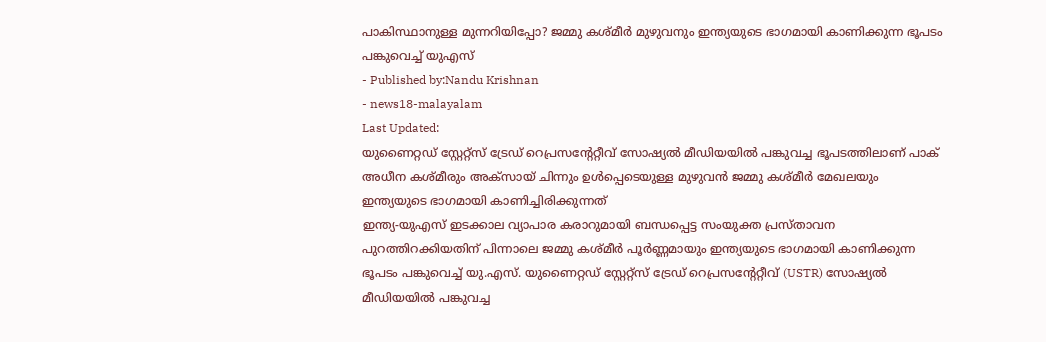പാകിസ്ഥാനുള്ള മുന്നറിയിപ്പോ? ജമ്മു കശ്മീർ മുഴുവനും ഇന്ത്യയുടെ ഭാഗമായി കാണിക്കുന്ന ഭൂപടം പങ്കുവെച്ച് യുഎസ്
- Published by:Nandu Krishnan
- news18-malayalam
Last Updated:
യുണൈറ്റഡ് സ്റ്റേറ്റ്സ് ട്രേഡ് റെപ്രസന്റേറ്റീവ് സോഷ്യൽ മീഡിയയിൽ പങ്കുവച്ച ഭൂപടത്തിലാണ് പാക് അധീന കശ്മീരും അക്സായ് ചിന്നും ഉൾപ്പെടെയുള്ള മുഴുവൻ ജമ്മു കശ്മീർ മേഖലയും ഇന്ത്യയുടെ ഭാഗമായി കാണിച്ചിരിക്കുന്നത്
ഇന്ത്യ-യുഎസ് ഇടക്കാല വ്യാപാര കരാറുമായി ബന്ധപ്പെട്ട സംയുക്ത പ്രസ്താവന പുറത്തിറക്കിയതിന് പിന്നാലെ ജമ്മു കശ്മീർ പൂർണ്ണമായും ഇന്ത്യയുടെ ഭാഗമായി കാണിക്കുന്ന ഭൂപടം പങ്കുവെച്ച് യു.എസ്. യുണൈറ്റഡ് സ്റ്റേറ്റ്സ് ട്രേഡ് റെപ്രസന്റേറ്റീവ് (USTR) സോഷ്യൽ മീഡിയയിൽ പങ്കുവച്ച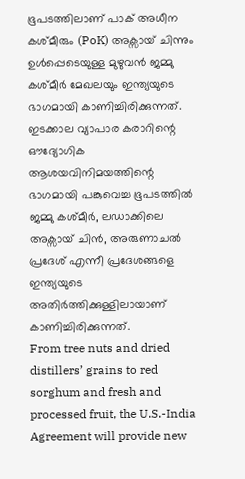ഭൂപടത്തിലാണ് പാക് അധീന കശ്മീരും (PoK) അക്സായ് ചിന്നും ഉൾപ്പെടെയുള്ള മുഴുവൻ ജമ്മു കശ്മീർ മേഖലയും ഇന്ത്യയുടെ ഭാഗമായി കാണിച്ചിരിക്കുന്നത്. ഇടക്കാല വ്യാപാര കരാറിന്റെ ഔദ്യോഗിക ആശയവിനിമയത്തിന്റെ ഭാഗമായി പങ്കുവെച്ച ഭൂപടത്തിൽ ജമ്മു കശ്മീർ, ലഡാക്കിലെ അക്സായ് ചിൻ, അരുണാചൽ പ്രദേശ് എന്നീ പ്രദേശങ്ങളെ ഇന്ത്യയുടെ അതിർത്തിക്കുള്ളിലായാണ് കാണിച്ചിരിക്കുന്നത്.
From tree nuts and dried distillers’ grains to red sorghum and fresh and processed fruit, the U.S.-India Agreement will provide new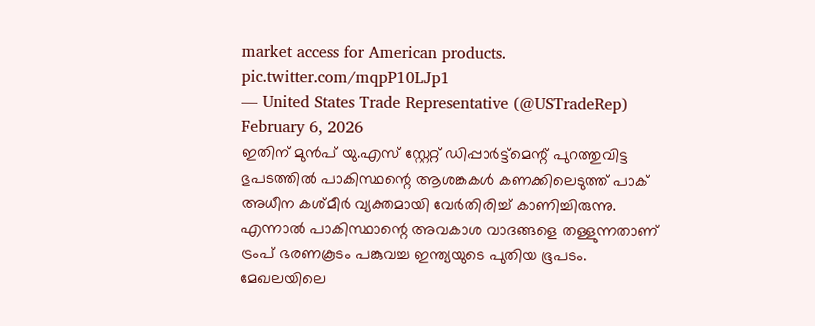market access for American products. pic.twitter.com/mqpP10LJp1
— United States Trade Representative (@USTradeRep) February 6, 2026
ഇതിന് മുൻപ് യു.എസ് സ്റ്റേറ്റ് ഡിപ്പാർട്ട്മെന്റ് പുറത്തുവിട്ട ഭുപടത്തിൽ പാകിസ്ഥന്റെ ആശങ്കകൾ കണക്കിലെടുത്ത് പാക് അധീന കശ്മീർ വ്യക്തമായി വേർതിരിച്ച് കാണിച്ചിരുന്നു. എന്നാൽ പാകിസ്ഥാന്റെ അവകാശ വാദങ്ങളെ തള്ളുന്നതാണ് ട്രംപ് ഭരണകൂടം പങ്കുവച്ച ഇന്ത്യയുടെ പുതിയ ഭൂപടം. മേഖലയിലെ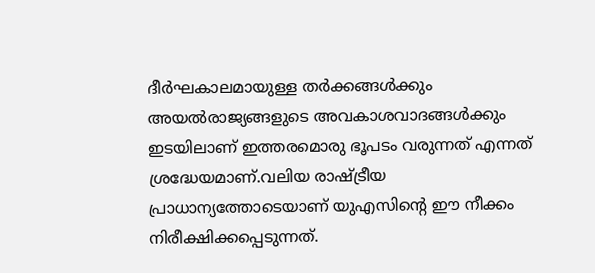ദീർഘകാലമായുള്ള തർക്കങ്ങൾക്കും അയൽരാജ്യങ്ങളുടെ അവകാശവാദങ്ങൾക്കും ഇടയിലാണ് ഇത്തരമൊരു ഭൂപടം വരുന്നത് എന്നത് ശ്രദ്ധേയമാണ്.വലിയ രാഷ്ട്രീയ പ്രാധാന്യത്തോടെയാണ് യുഎസിന്റെ ഈ നീക്കം നിരീക്ഷിക്കപ്പെടുന്നത്.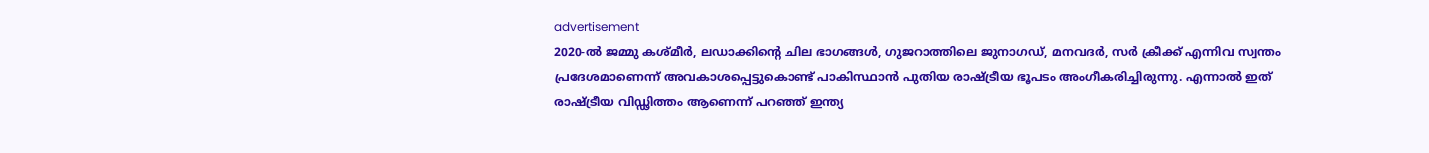advertisement
2020-ൽ ജമ്മു കശ്മീർ, ലഡാക്കിന്റെ ചില ഭാഗങ്ങൾ, ഗുജറാത്തിലെ ജുനാഗഡ്, മനവദർ, സർ ക്രീക്ക് എന്നിവ സ്വന്തം പ്രദേശമാണെന്ന് അവകാശപ്പെട്ടുകൊണ്ട് പാകിസ്ഥാൻ പുതിയ രാഷ്ട്രീയ ഭൂപടം അംഗീകരിച്ചിരുന്നു. എന്നാൽ ഇത് രാഷ്ട്രീയ വിഡ്ഢിത്തം ആണെന്ന് പറഞ്ഞ് ഇന്ത്യ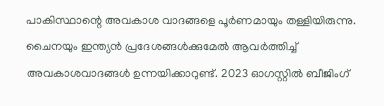പാകിസ്ഥാന്റെ അവകാശ വാദങ്ങളെ പൂർണമായും തള്ളിയിരുന്നു.
ചൈനയും ഇന്ത്യൻ പ്രദേശങ്ങൾക്കുമേൽ ആവർത്തിച്ച് അവകാശവാദങ്ങൾ ഉന്നയിക്കാറുണ്ട്. 2023 ഓഗസ്റ്റിൽ ബീജിംഗ്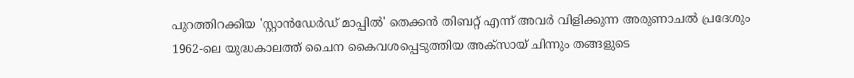പുറത്തിറക്കിയ 'സ്റ്റാൻഡേർഡ് മാപ്പിൽ' തെക്കൻ തിബറ്റ് എന്ന് അവർ വിളിക്കുന്ന അരുണാചൽ പ്രദേശും 1962-ലെ യുദ്ധകാലത്ത് ചൈന കൈവശപ്പെടുത്തിയ അക്സായ് ചിന്നും തങ്ങളുടെ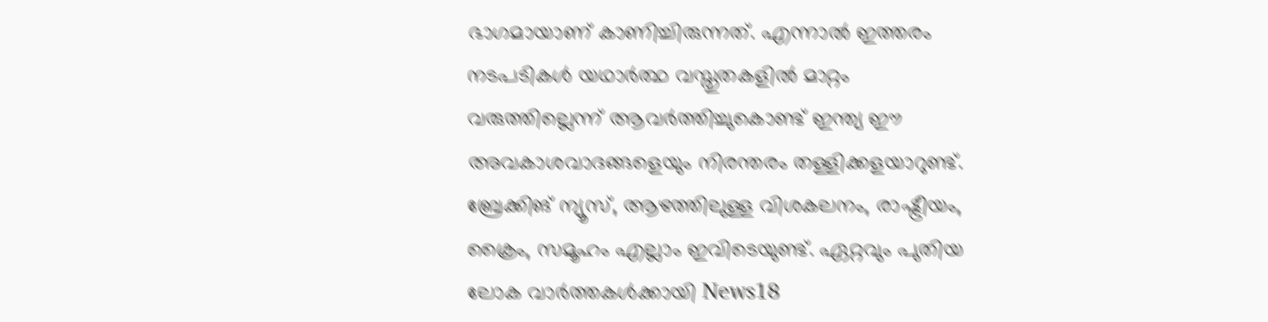ഭാഗമായാണ് കാണിച്ചിരുന്നത്. എന്നാൽ ഇത്തരം നടപടികൾ യഥാർത്ഥ വസ്തുതകളിൽ മാറ്റം വരുത്തില്ലെന്ന് ആവർത്തിച്ചുകൊണ്ട് ഇന്ത്യ ഈ അവകാശവാദങ്ങളെയും നിരന്തരം തള്ളിക്കളയാറുണ്ട്.
ബ്രേക്കിങ് ന്യൂസ്, ആഴത്തിലുള്ള വിശകലനം, രാഷ്ട്രീയം, ക്രൈം, സമൂഹം എല്ലാം ഇവിടെയുണ്ട്. ഏറ്റവും പുതിയ ലോക വാർത്തകൾക്കായി News18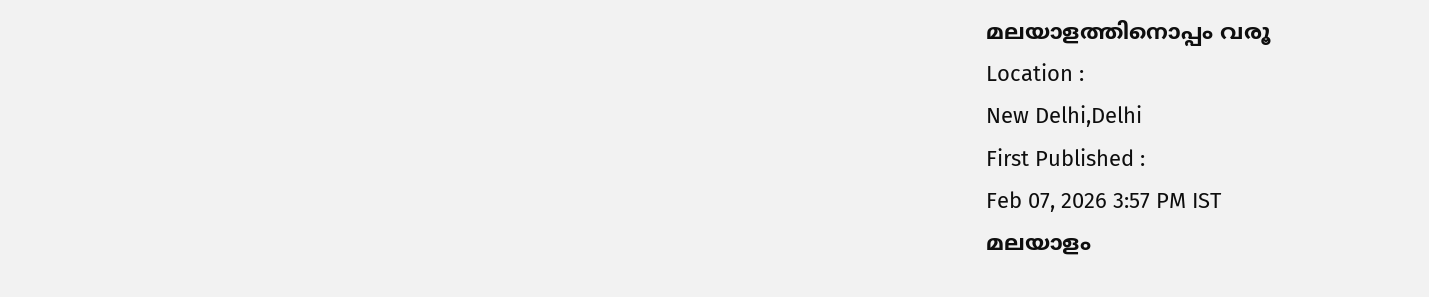മലയാളത്തിനൊപ്പം വരൂ
Location :
New Delhi,Delhi
First Published :
Feb 07, 2026 3:57 PM IST
മലയാളം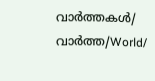വാർത്തകൾ/ വാർത്ത/World/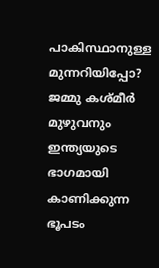പാകിസ്ഥാനുള്ള മുന്നറിയിപ്പോ? ജമ്മു കശ്മീർ മുഴുവനും ഇന്ത്യയുടെ ഭാഗമായി കാണിക്കുന്ന ഭൂപടം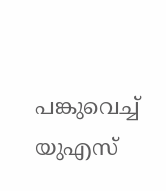പങ്കുവെച്ച് യുഎസ്